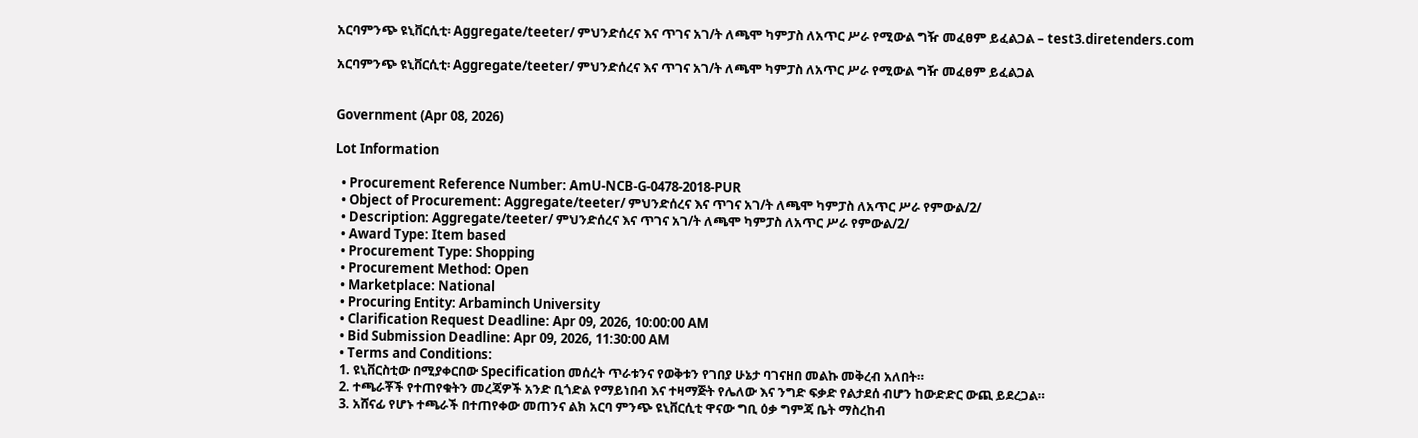አርባምንጭ ዩኒቨርሲቲ፡ Aggregate/teeter/ ምህንድሰረና እና ጥገና አገ/ት ለጫሞ ካምፓስ ለአጥር ሥራ የሚውል ግዥ መፈፀም ይፈልጋል – test3.diretenders.com

አርባምንጭ ዩኒቨርሲቲ፡ Aggregate/teeter/ ምህንድሰረና እና ጥገና አገ/ት ለጫሞ ካምፓስ ለአጥር ሥራ የሚውል ግዥ መፈፀም ይፈልጋል


Government (Apr 08, 2026)

Lot Information

  • Procurement Reference Number: AmU-NCB-G-0478-2018-PUR
  • Object of Procurement: Aggregate/teeter/ ምህንድሰረና እና ጥገና አገ/ት ለጫሞ ካምፓስ ለአጥር ሥራ የምውል/2/
  • Description: Aggregate/teeter/ ምህንድሰረና እና ጥገና አገ/ት ለጫሞ ካምፓስ ለአጥር ሥራ የምውል/2/
  • Award Type: Item based
  • Procurement Type: Shopping
  • Procurement Method: Open
  • Marketplace: National
  • Procuring Entity: Arbaminch University
  • Clarification Request Deadline: Apr 09, 2026, 10:00:00 AM
  • Bid Submission Deadline: Apr 09, 2026, 11:30:00 AM
  • Terms and Conditions:
  1. ዩኒቨርስቲው በሚያቀርበው Specification መሰረት ጥራቱንና የወቅቱን የገበያ ሁኔታ ባገናዘበ መልኩ መቅረብ አለበት።
  2. ተጫራቾች የተጠየቁትን መረጃዎች አንድ ቢጎድል የማይነበብ እና ተዛማጅት የሌለው እና ንግድ ፍቃድ የልታደሰ ብሆን ከውድድር ውጪ ይደረጋል።
  3. አሸናፊ የሆኑ ተጫራች በተጠየቀው መጠንና ልክ አርባ ምንጭ ዩኒቨርሲቲ ዋናው ግቢ ዕቃ ግምጃ ቤት ማስረከብ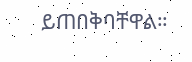ይጠበቅባቸዋል።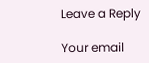Leave a Reply

Your email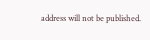address will not be published.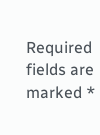Required fields are marked *